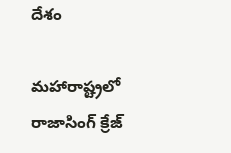దేశం

మహారాష్ట్రలో రాజాసింగ్ క్రేజ్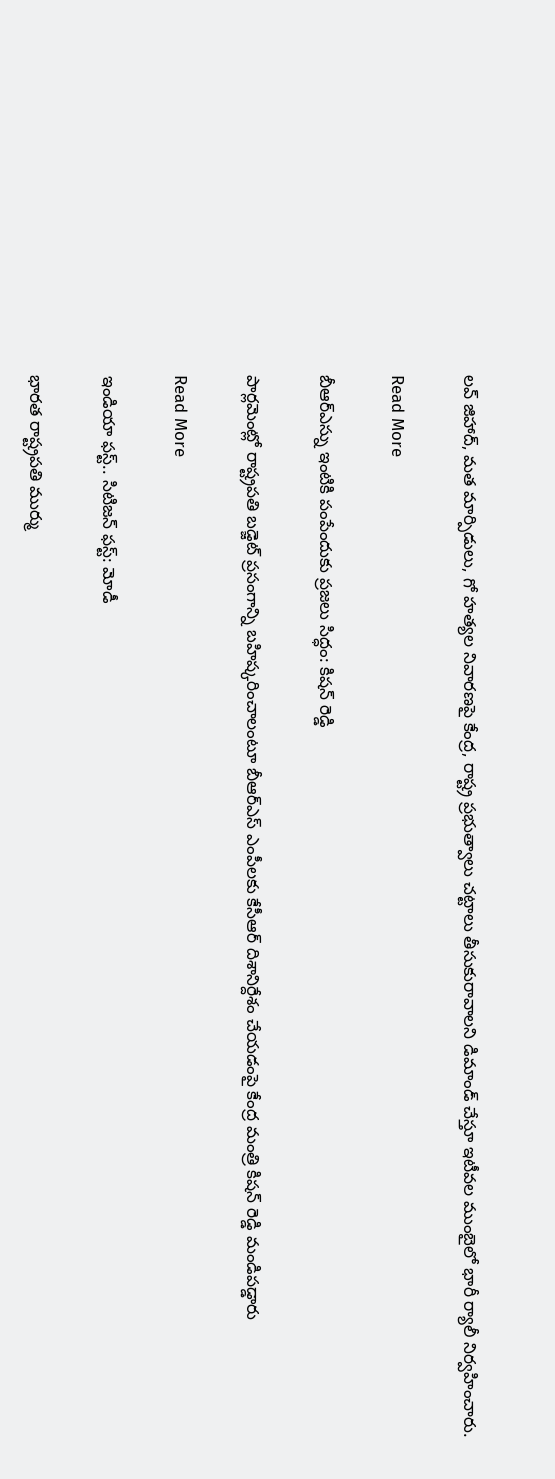లవ్ జిహాద్, మత మార్పిడులు, గో హత్యల నివారణపై కేంద్ర, రాష్ట్ర ప్రభుత్వాలు చట్టాలు తీసుకురావాలని డిమాండ్ చేస్తూ ఇటీవల ముంబైలో భారీ ర్యాలీ నిర్వహించారు.

Read More

బీఆర్ఎస్ను ఇంటికి పంపేందుకు ప్రజలు సిద్ధం: కిషన్ రెడ్డి

పార్లమెంట్లో రాష్ట్రపతి బడ్జెట్ ప్రసంగాన్ని బహిష్కరించాలంటూ బీఆర్ఎస్ ఎంపీలకు కేసీఆర్ దిశానిర్దేశం చేయడంపై కేంద్ర మంత్రి కిషన్ రెడ్డి మండిపడ్డారు

Read More

ఇండియా ఫస్ట్.. సిటిజన్ ఫస్ట్: మోడీ

భారత రాష్ట్రపతి ముర్ము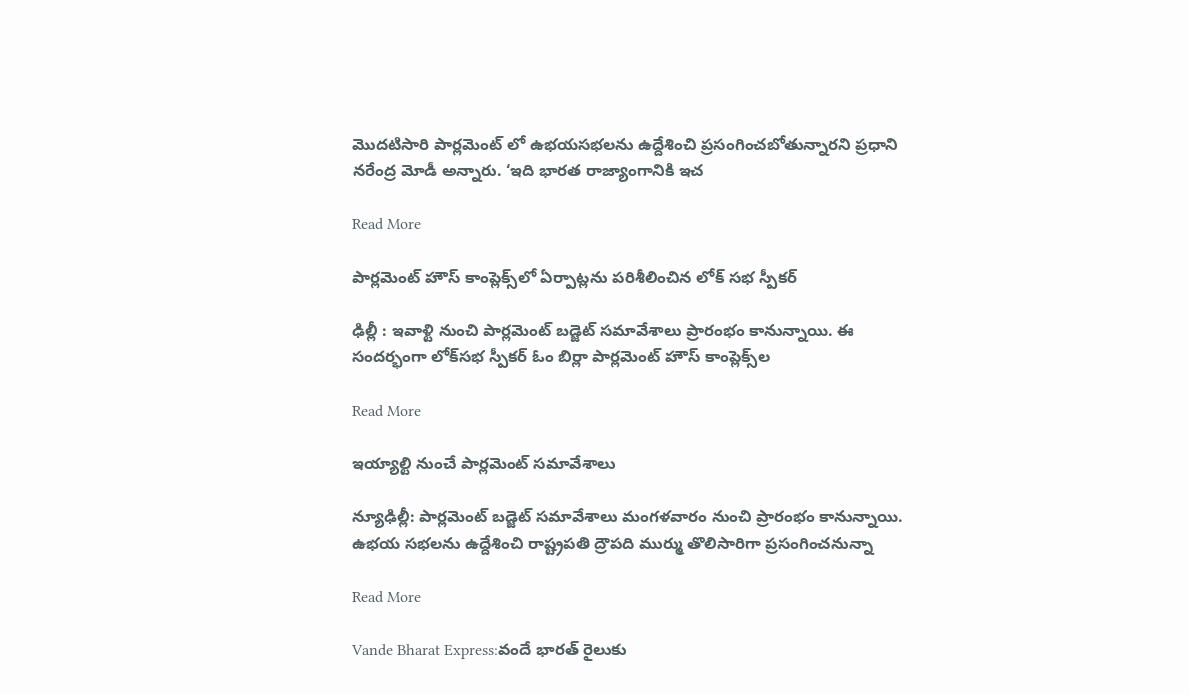మొదటిసారి పార్లమెంట్ లో ఉభయసభలను ఉద్దేశించి ప్రసంగించబోతున్నారని ప్రధాని నరేంద్ర మోడీ అన్నారు. ‘ఇది భారత రాజ్యాంగానికి ఇచ

Read More

పార్లమెంట్ హౌస్ కాంప్లెక్స్‌లో ఏర్పాట్లను పరిశీలించిన లోక్ సభ స్పీకర్

ఢిల్లీ : ఇవాళ్టి నుంచి పార్లమెంట్ బడ్జెట్ సమావేశాలు ప్రారంభం కానున్నాయి. ఈ సందర్భంగా లోక్‌సభ స్పీకర్ ఓం బిర్లా పార్లమెంట్ హౌస్ కాంప్లెక్స్‌ల

Read More

ఇయ్యాల్టి నుంచే పార్లమెంట్ సమావేశాలు

న్యూఢిల్లీ: పార్లమెంట్ బడ్జెట్ సమావేశాలు మంగళవారం నుంచి ప్రారంభం కానున్నాయి. ఉభయ సభలను ఉద్దేశించి రాష్ట్రపతి ద్రౌపది ముర్ము తొలిసారిగా ప్రసంగించనున్నా

Read More

Vande Bharat Express:వందే భారత్ రైలుకు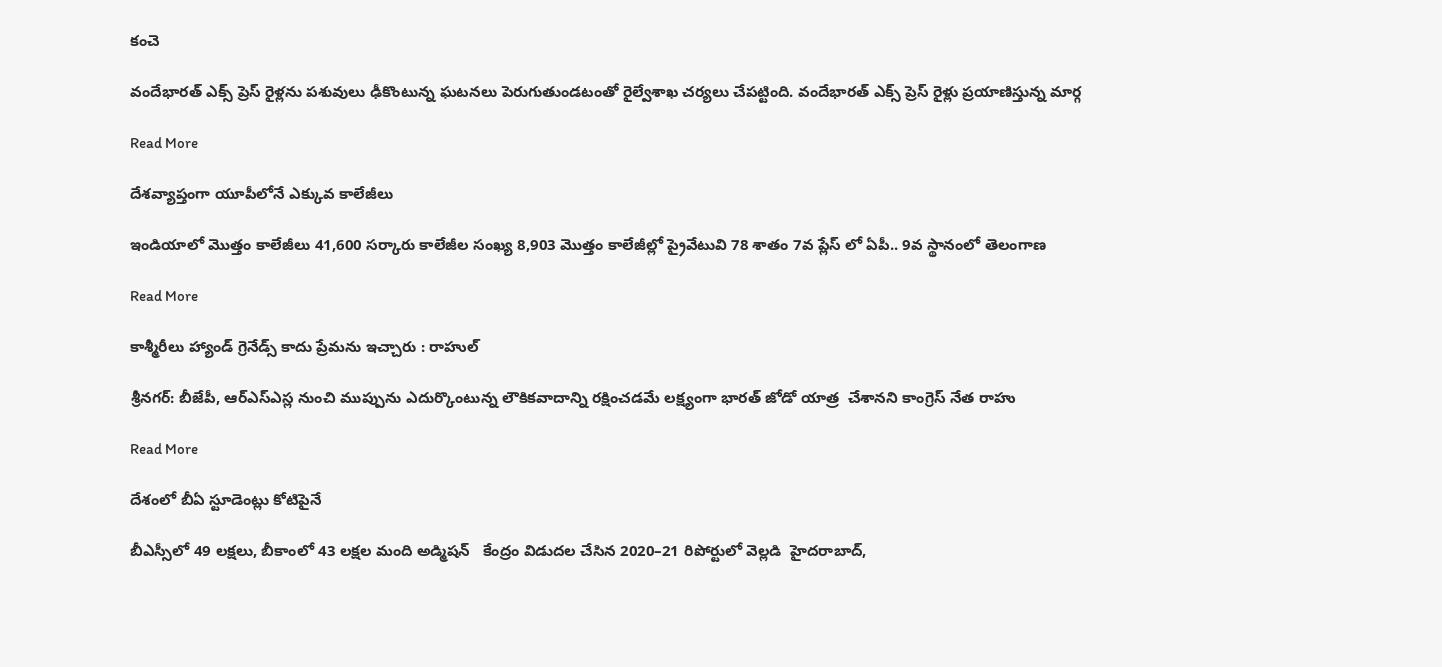కంచె

వందేభారత్ ఎక్స్ ప్రెస్ రైళ్లను పశువులు ఢీకొంటున్న ఘటనలు పెరుగుతుండటంతో రైల్వేశాఖ చర్యలు చేపట్టింది. వందేభారత్ ఎక్స్ ప్రెస్ రైళ్లు ప్రయాణిస్తున్న మార్గ

Read More

దేశవ్యాప్తంగా యూపీలోనే ఎక్కువ కాలేజీలు

ఇండియాలో మొత్తం కాలేజీలు 41,600 సర్కారు కాలేజీల సంఖ్య 8,903 మొత్తం కాలేజీల్లో ప్రైవేటువి 78 శాతం 7వ ప్లేస్ లో ఏపీ.. 9వ స్థానంలో తెలంగాణ

Read More

కాశ్మీరీలు హ్యాండ్ గ్రెనేడ్స్ కాదు ప్రేమను ఇచ్చారు : రాహుల్

శ్రీనగర్: బీజేపీ, ఆర్ఎస్ఎస్ల నుంచి ముప్పును ఎదుర్కొంటున్న లౌకికవాదాన్ని రక్షించడమే లక్ష్యంగా భారత్ జోడో యాత్ర  చేశానని కాంగ్రెస్ నేత రాహు

Read More

దేశంలో బీఏ స్టూడెంట్లు కోటిపైనే

బీఎస్సీలో 49 లక్షలు, బీకాంలో 43 లక్షల మంది అడ్మిషన్   కేంద్రం విడుదల చేసిన 2020–21 రిపోర్టులో వెల్లడి  హైదరాబాద్,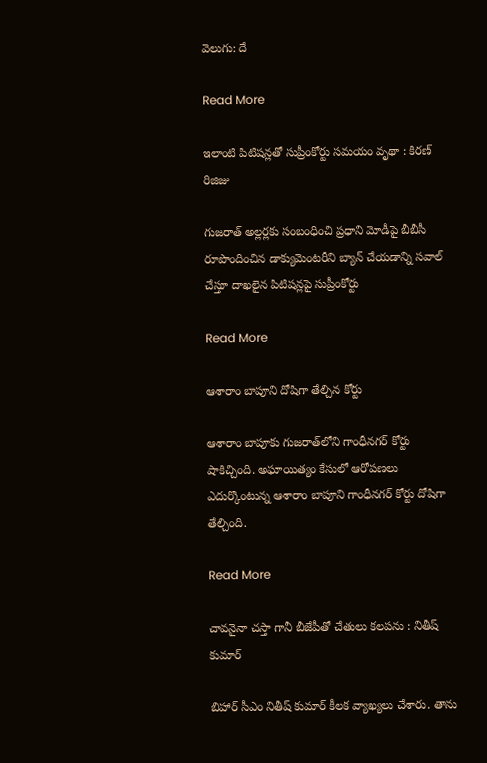వెలుగు: దే

Read More

ఇలాంటి పిటిషన్లతో సుప్రీంకోర్టు సమయం వృథా : కిరణ్ రిజిజు

గుజరాత్ అల్లర్లకు సంబంధించి ప్రధాని మోడీపై బీబీసీ రూపొందించిన డాక్యుమెంట‌రీని బ్యాన్ చేయడాన్ని సవాల్ చేస్తూ దాఖలైన పిటిషన్లపై సుప్రీంకోర్టు

Read More

ఆశారాం బాపూని దోషిగా తేల్చిన కోర్టు

ఆశారాం బాపూకు గుజరాత్‌లోని గాంధీనగర్ కోర్టు షాకిచ్చింది. అఘాయిత్యం కేసులో ఆరోపణలు ఎదుర్కొంటున్న ఆశారాం బాపూని గాంధీనగర్ కోర్టు దోషిగా తేల్చింది.

Read More

చావనైనా చస్తా గానీ బీజేపీతో చేతులు కలపను : నితీష్ కుమార్

బిహార్ సీఎం నితీష్ కుమార్ కీలక వ్యాఖ్యలు చేశారు. తాను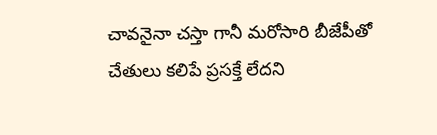చావనైనా చస్తా గానీ మరోసారి బీజేపీతో చేతులు కలిపే ప్రసక్తే లేదని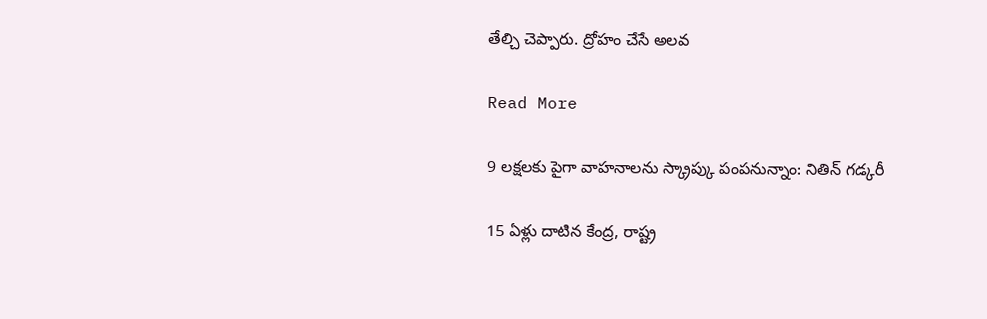తేల్చి చెప్పారు. ద్రోహం చేసే అలవ

Read More

9 లక్షలకు పైగా వాహనాలను స్క్రాప్కు పంపనున్నాం: నితిన్ గడ్కరీ

15 ఏళ్లు దాటిన కేంద్ర, రాష్ట్ర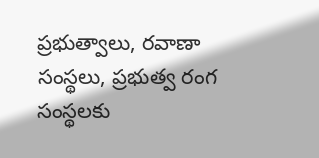ప్రభుత్వాలు, రవాణా సంస్థలు, ప్రభుత్వ రంగ సంస్థలకు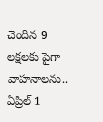చెందిన 9 లక్షలకు పైగా వాహనాలను.. ఏప్రిల్ 1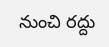నుంచి రద్దు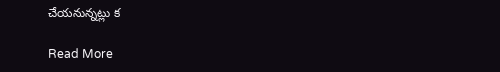చేయనున్నట్లు క

Read More